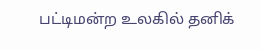பட்டிமன்ற உலகில் தனிக்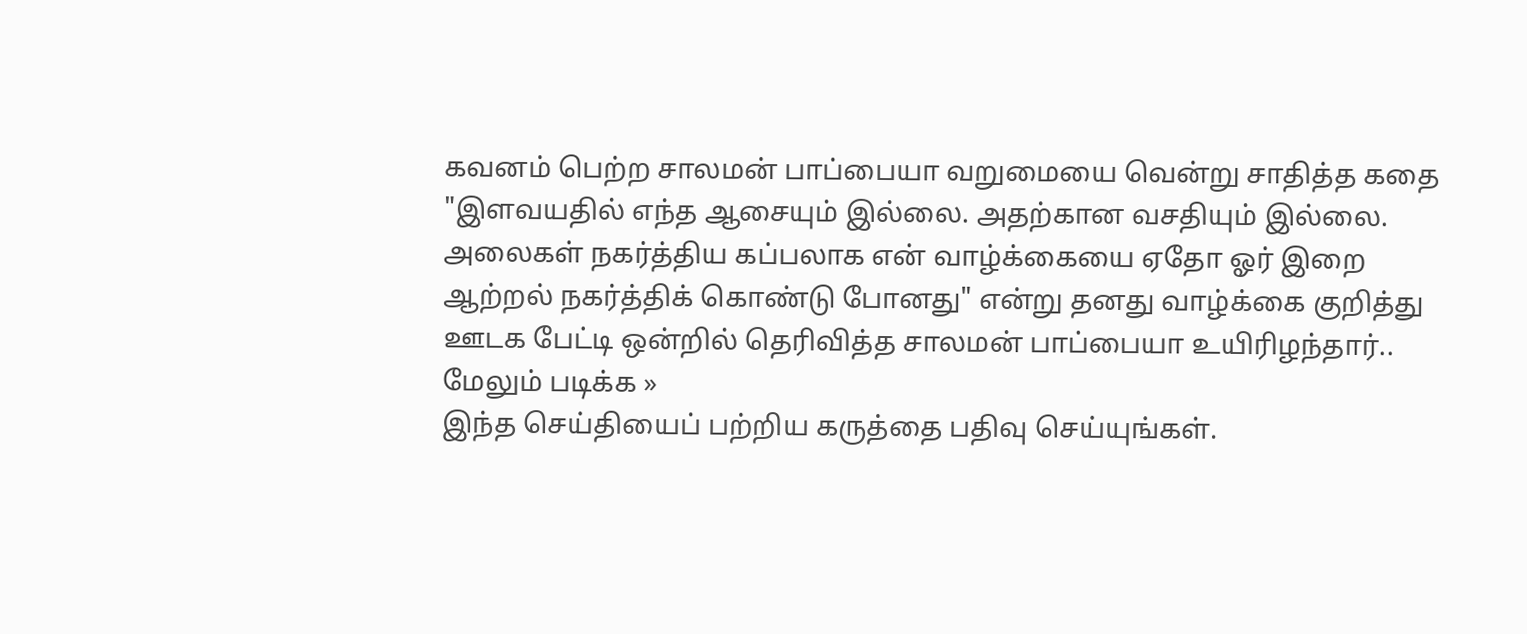கவனம் பெற்ற சாலமன் பாப்பையா வறுமையை வென்று சாதித்த கதை
"இளவயதில் எந்த ஆசையும் இல்லை. அதற்கான வசதியும் இல்லை. அலைகள் நகர்த்திய கப்பலாக என் வாழ்க்கையை ஏதோ ஓர் இறை ஆற்றல் நகர்த்திக் கொண்டு போனது" என்று தனது வாழ்க்கை குறித்து ஊடக பேட்டி ஒன்றில் தெரிவித்த சாலமன் பாப்பையா உயிரிழந்தார்..
மேலும் படிக்க »
இந்த செய்தியைப் பற்றிய கருத்தை பதிவு செய்யுங்கள்.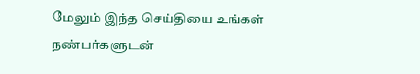மேலும் இந்த செய்தியை உங்கள் நண்பர்களுடன்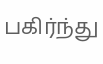பகிர்ந்து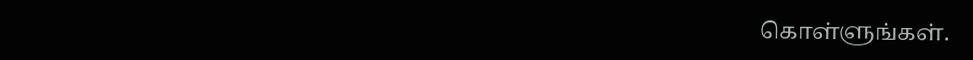கொள்ளுங்கள்.